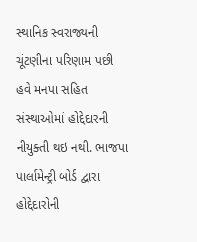સ્થાનિક સ્વરાજ્યની ચૂંટણીના પરિણામ પછી હવે મનપા સહિત સંસ્થાઓમાં હોદ્દેદારની નીયુક્તી થઇ નથી. ભાજપા પાર્લામેન્ટ્રી બોર્ડ દ્વારા હોદ્દેદારોની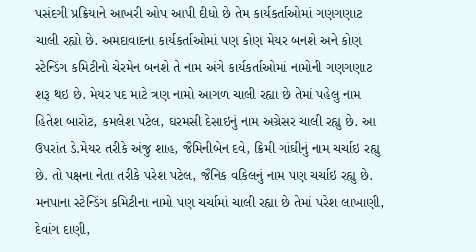પસંદગી પ્રક્રિયાને આખરી ઓપ આપી દીધો છે તેમ કાર્યકર્તાઓમાં ગણગણાટ ચાલી રહ્યો છે. અમદાવાદના કાર્યકર્તાઓમાં પણ કોણ મેયર બનશે અને કોણ સ્ટેન્ડિંગ કમિટીનો ચેરમેન બનશે તે નામ અંગે કાર્યકર્તાઓમાં નામોની ગણગણાટ શરૂ થઇ છે. મેયર પદ માટે ત્રણ નામો આગળ ચાલી રહ્યા છે તેમાં પહેલુ નામ હિતેશ બારોટ, કમલેશ પટેલ, ઘરમસી દેસાઇનું નામ અગ્રેસર ચાલી રહ્યુ છે. આ ઉપરાંત ડે.મેયર તરીકે અંજુ શાહ, જૈમિનીબેન દવે, ક્રિમી ગાંઘીનું નામ ચર્ચાઇ રહ્યુ છે. તો પક્ષના નેતા તરીકે પરેશ પટેલ, જૈનિક વકિલનું નામ પણ ચર્ચાઇ રહ્યુ છે.
મનપાના સ્ટેન્ડિંગ કમિટીના નામો પણ ચર્ચામાં ચાલી રહ્યા છે તેમાં પરેશ લાખાણી, દેવાંગ દાણી,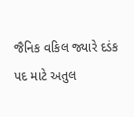જૈનિક વકિલ જ્યારે દડંક પદ માટે અતુલ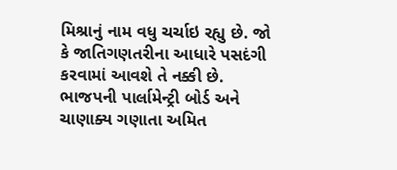મિશ્રાનું નામ વધુ ચર્ચાઇ રહ્યુ છે. જો કે જાતિગણતરીના આધારે પસદંગી કરવામાં આવશે તે નક્કી છે. ભાજપની પાર્લામેન્ટ્રી બોર્ડ અને ચાણાક્ય ગણાતા અમિત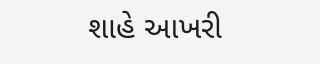શાહે આખરી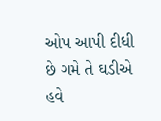ઓપ આપી દીધી છે ગમે તે ઘડીએ હવે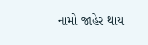નામો જાહેર થાય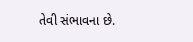તેવી સંભાવના છે.